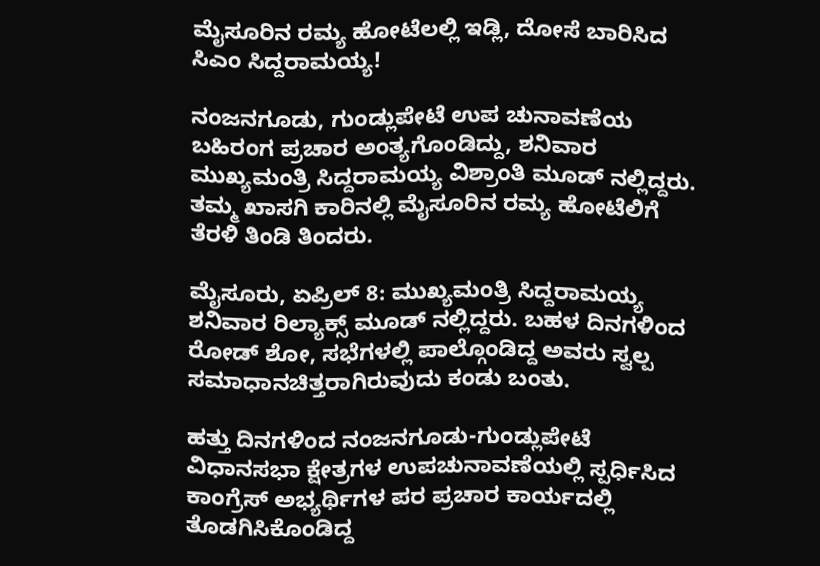ಮೈಸೂರಿನ ರಮ್ಯ ಹೋಟೆಲಲ್ಲಿ ಇಡ್ಲಿ, ದೋಸೆ ಬಾರಿಸಿದ ಸಿಎಂ ಸಿದ್ದರಾಮಯ್ಯ!

ನಂಜನಗೂಡು, ಗುಂಡ್ಲುಪೇಟೆ ಉಪ ಚುನಾವಣೆಯ ಬಹಿರಂಗ ಪ್ರಚಾರ ಅಂತ್ಯಗೊಂಡಿದ್ದು, ಶನಿವಾರ ಮುಖ್ಯಮಂತ್ರಿ ಸಿದ್ದರಾಮಯ್ಯ ವಿಶ್ರಾಂತಿ ಮೂಡ್ ನಲ್ಲಿದ್ದರು. ತಮ್ಮ ಖಾಸಗಿ ಕಾರಿನಲ್ಲಿ ಮೈಸೂರಿನ ರಮ್ಯ ಹೋಟೆಲಿಗೆ ತೆರಳಿ ತಿಂಡಿ ತಿಂದರು.

ಮೈಸೂರು, ಏಪ್ರಿಲ್ 8: ಮುಖ್ಯಮಂತ್ರಿ ಸಿದ್ದರಾಮಯ್ಯ ಶನಿವಾರ ರಿಲ್ಯಾಕ್ಸ್ ಮೂಡ್ ನಲ್ಲಿದ್ದರು. ಬಹಳ ದಿನಗಳಿಂದ ರೋಡ್ ಶೋ, ಸಭೆಗಳಲ್ಲಿ ಪಾಲ್ಗೊಂಡಿದ್ದ ಅವರು ಸ್ವಲ್ಪ ಸಮಾಧಾನಚಿತ್ತರಾಗಿರುವುದು ಕಂಡು ಬಂತು.

ಹತ್ತು ದಿನಗಳಿಂದ ನಂಜನಗೂಡು-ಗುಂಡ್ಲುಪೇಟೆ ವಿಧಾನಸಭಾ ಕ್ಷೇತ್ರಗಳ ಉಪಚುನಾವಣೆಯಲ್ಲಿ ಸ್ಪರ್ಧಿಸಿದ ಕಾಂಗ್ರೆಸ್ ಅಭ್ಯರ್ಥಿಗಳ ಪರ ಪ್ರಚಾರ ಕಾರ್ಯದಲ್ಲಿ ತೊಡಗಿಸಿಕೊಂಡಿದ್ದ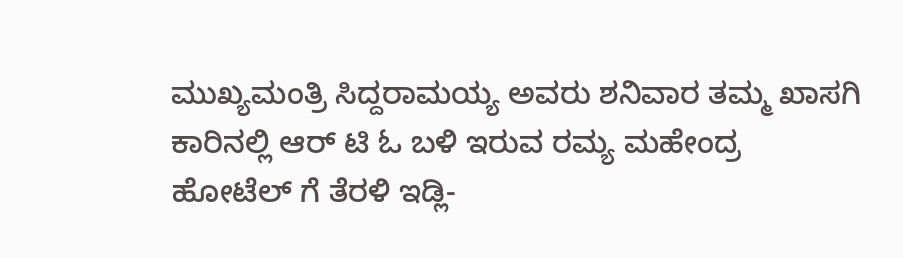ಮುಖ್ಯಮಂತ್ರಿ ಸಿದ್ದರಾಮಯ್ಯ ಅವರು ಶನಿವಾರ ತಮ್ಮ ಖಾಸಗಿ ಕಾರಿನಲ್ಲಿ ಆರ್ ಟಿ ಓ ಬಳಿ ಇರುವ ರಮ್ಯ ಮಹೇಂದ್ರ ಹೋಟೆಲ್ ಗೆ ತೆರಳಿ ಇಡ್ಲಿ-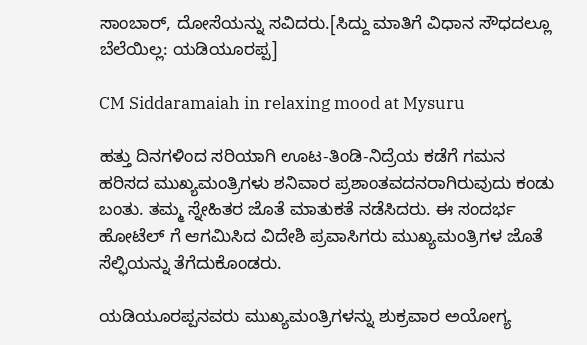ಸಾಂಬಾರ್, ದೋಸೆಯನ್ನು ಸವಿದರು.[ಸಿದ್ದು ಮಾತಿಗೆ ವಿಧಾನ ಸೌಧದಲ್ಲೂ ಬೆಲೆಯಿಲ್ಲ: ಯಡಿಯೂರಪ್ಪ]

CM Siddaramaiah in relaxing mood at Mysuru

ಹತ್ತು ದಿನಗಳಿಂದ ಸರಿಯಾಗಿ ಊಟ-ತಿಂಡಿ-ನಿದ್ರೆಯ ಕಡೆಗೆ ಗಮನ ಹರಿಸದ ಮುಖ್ಯಮಂತ್ರಿಗಳು ಶನಿವಾರ ಪ್ರಶಾಂತವದನರಾಗಿರುವುದು ಕಂಡು ಬಂತು. ತಮ್ಮ ಸ್ನೇಹಿತರ ಜೊತೆ ಮಾತುಕತೆ ನಡೆಸಿದರು. ಈ ಸಂದರ್ಭ ಹೋಟೆಲ್ ಗೆ ಆಗಮಿಸಿದ ವಿದೇಶಿ ಪ್ರವಾಸಿಗರು ಮುಖ್ಯಮಂತ್ರಿಗಳ ಜೊತೆ ಸೆಲ್ಫಿಯನ್ನು ತೆಗೆದುಕೊಂಡರು.

ಯಡಿಯೂರಪ್ಪನವರು ಮುಖ್ಯಮಂತ್ರಿಗಳನ್ನು ಶುಕ್ರವಾರ ಅಯೋಗ್ಯ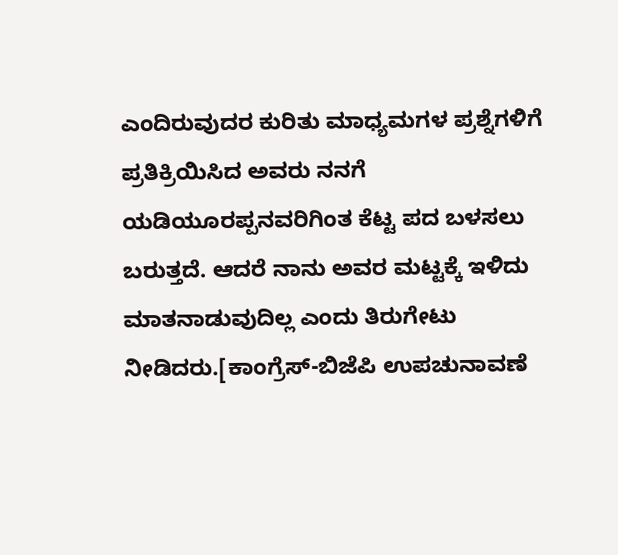ಎಂದಿರುವುದರ ಕುರಿತು ಮಾಧ್ಯಮಗಳ ಪ್ರಶ್ನೆಗಳಿಗೆ ಪ್ರತಿಕ್ರಿಯಿಸಿದ ಅವರು ನನಗೆ ಯಡಿಯೂರಪ್ಪನವರಿಗಿಂತ ಕೆಟ್ಟ ಪದ ಬಳಸಲು ಬರುತ್ತದೆ. ಆದರೆ ನಾನು ಅವರ ಮಟ್ಟಕ್ಕೆ ಇಳಿದು ಮಾತನಾಡುವುದಿಲ್ಲ ಎಂದು ತಿರುಗೇಟು ನೀಡಿದರು.[ಕಾಂಗ್ರೆಸ್-ಬಿಜೆಪಿ ಉಪಚುನಾವಣೆ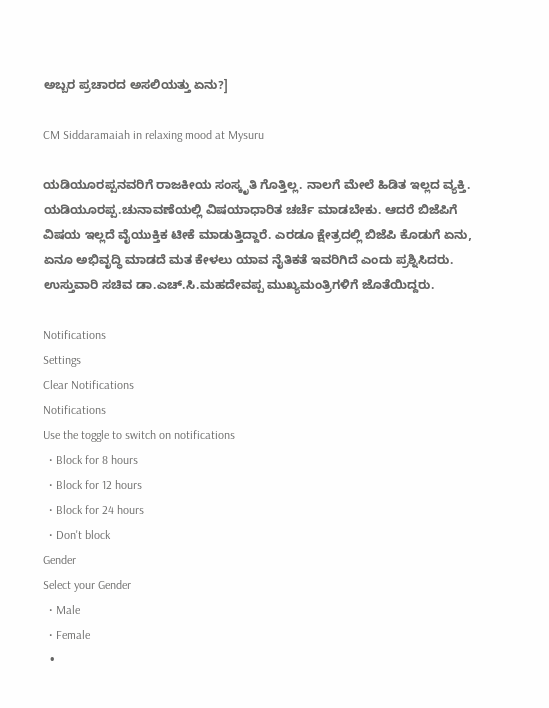ಅಬ್ಬರ ಪ್ರಚಾರದ ಅಸಲಿಯತ್ತು ಏನು?]

CM Siddaramaiah in relaxing mood at Mysuru

ಯಡಿಯೂರಪ್ಪನವರಿಗೆ ರಾಜಕೀಯ ಸಂಸ್ಕೃತಿ ಗೊತ್ತಿಲ್ಲ. ನಾಲಗೆ ಮೇಲೆ ಹಿಡಿತ ಇಲ್ಲದ ವ್ಯಕ್ತಿ. ಯಡಿಯೂರಪ್ಪ.ಚುನಾವಣೆಯಲ್ಲಿ ವಿಷಯಾಧಾರಿತ ಚರ್ಚೆ ಮಾಡಬೇಕು. ಆದರೆ ಬಿಜೆಪಿಗೆ ವಿಷಯ ಇಲ್ಲದೆ ವೈಯುಕ್ತಿಕ ಟೀಕೆ ಮಾಡುತ್ತಿದ್ದಾರೆ. ಎರಡೂ ಕ್ಷೇತ್ರದಲ್ಲಿ ಬಿಜೆಪಿ ಕೊಡುಗೆ ಏನು, ಏನೂ ಅಭಿವೃದ್ಧಿ ಮಾಡದೆ ಮತ ಕೇಳಲು ಯಾವ ನೈತಿಕತೆ ಇವರಿಗಿದೆ ಎಂದು ಪ್ರಶ್ನಿಸಿದರು. ಉಸ್ತುವಾರಿ ಸಚಿವ ಡಾ.ಎಚ್.ಸಿ.ಮಹದೇವಪ್ಪ ಮುಖ್ಯಮಂತ್ರಿಗಳಿಗೆ ಜೊತೆಯಿದ್ದರು.

Notifications
Settings
Clear Notifications
Notifications
Use the toggle to switch on notifications
  • Block for 8 hours
  • Block for 12 hours
  • Block for 24 hours
  • Don't block
Gender
Select your Gender
  • Male
  • Female
  •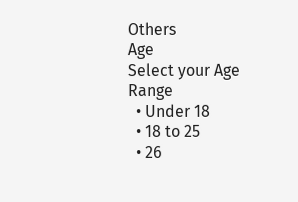Others
Age
Select your Age Range
  • Under 18
  • 18 to 25
  • 26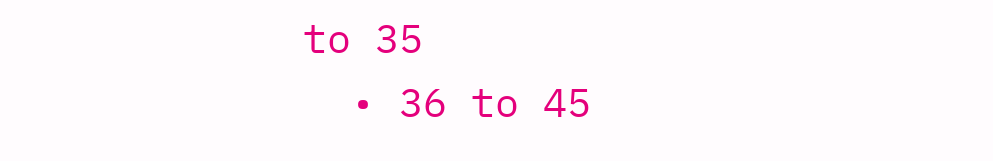to 35
  • 36 to 45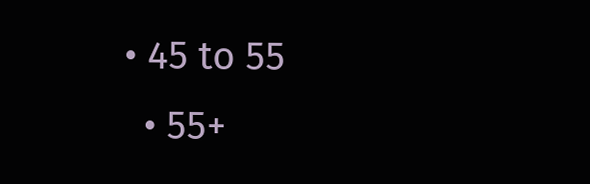• 45 to 55
  • 55+